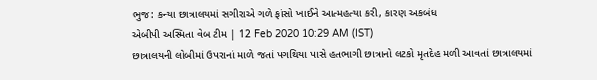ભુજ: કન્યા છાત્રાલયમાં સગીરાએ ગળે ફાંસો ખાઈને આત્મહત્યા કરી, કારણ અકબંધ
એબીપી અસ્મિતા વેબ ટીમ | 12 Feb 2020 10:29 AM (IST)
છાત્રાલયની લોબીમાં ઉપરાનાં માળે જતાં પગથિયા પાસે હતભાગી છાત્રાનો લટકો મૃતદેહ મળી આવતાં છાત્રાલયમાં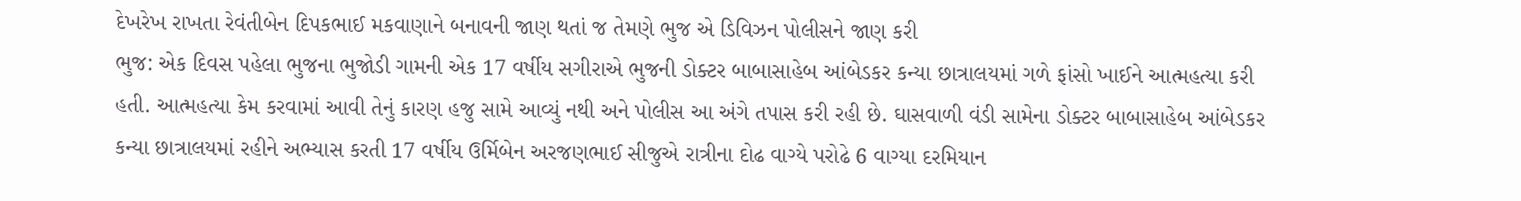દેખરેખ રાખતા રેવંતીબેન દિપકભાઈ મકવાણાને બનાવની જાણ થતાં જ તેમણે ભુજ એ ડિવિઝન પોલીસને જાણ કરી
ભુજ: એક દિવસ પહેલા ભુજના ભુજોડી ગામની એક 17 વર્ષીય સગીરાએ ભુજની ડોક્ટર બાબાસાહેબ આંબેડકર કન્યા છાત્રાલયમાં ગળે ફાંસો ખાઈને આત્મહત્યા કરી હતી. આત્મહત્યા કેમ કરવામાં આવી તેનું કારણ હજુ સામે આવ્યું નથી અને પોલીસ આ અંગે તપાસ કરી રહી છે. ઘાસવાળી વંડી સામેના ડોક્ટર બાબાસાહેબ આંબેડકર કન્યા છાત્રાલયમાં રહીને અભ્યાસ કરતી 17 વર્ષીય ઉર્મિબેન અરજણભાઈ સીજુએ રાત્રીના દોઢ વાગ્યે પરોઢે 6 વાગ્યા દરમિયાન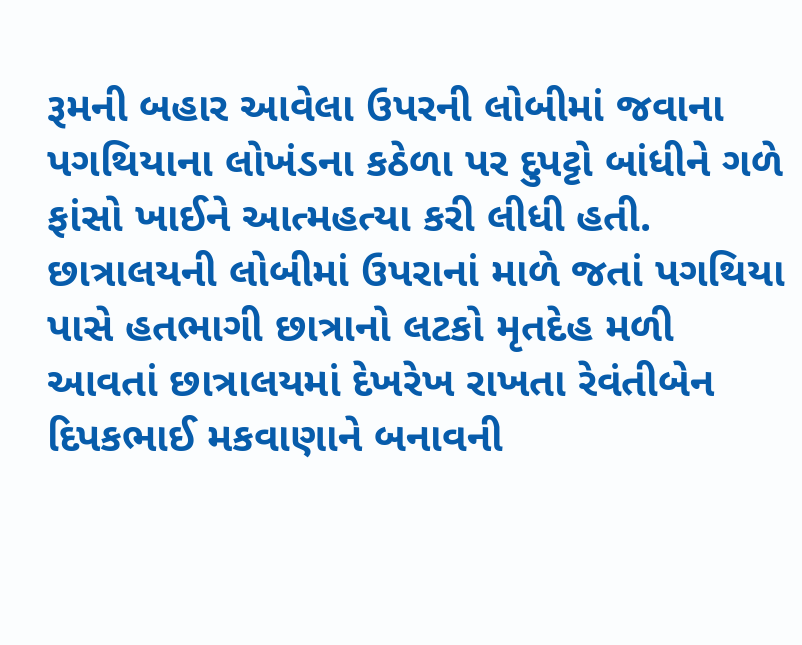રૂમની બહાર આવેલા ઉપરની લોબીમાં જવાના પગથિયાના લોખંડના કઠેળા પર દુપટ્ટો બાંધીને ગળે ફાંસો ખાઈને આત્મહત્યા કરી લીધી હતી. છાત્રાલયની લોબીમાં ઉપરાનાં માળે જતાં પગથિયા પાસે હતભાગી છાત્રાનો લટકો મૃતદેહ મળી આવતાં છાત્રાલયમાં દેખરેખ રાખતા રેવંતીબેન દિપકભાઈ મકવાણાને બનાવની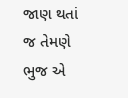જાણ થતાં જ તેમણે ભુજ એ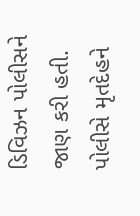ડિવિઝન પોલીસને જાણ કરી હતી. પોલીસે મૃતદેહને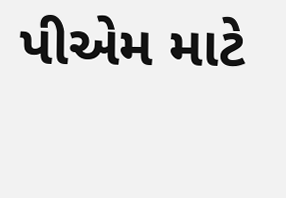પીએમ માટે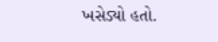ખસેડ્યો હતો.